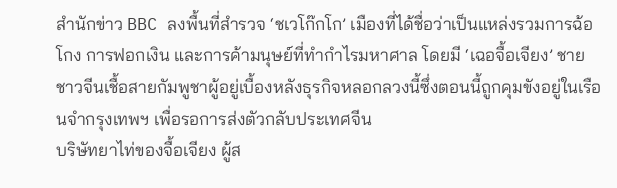สำนักข่าว BBC ลงพื้นที่สำรวจ ‘ชเวโก๊กโก’ เมืองที่ได้ชื่อว่าเป็นแหล่งรวมการฉ้อโกง การฟอกเงิน และการค้ามนุษย์ที่ทำกำไรมหาศาล โดยมี ‘เฉอจื้อเจียง’ ชายชาวจีนเชื้อสายกัมพูชาผู้อยู่เบื้องหลังธุรกิจหลอกลวงนี้ซึ่งตอนนี้ถูกคุมขังอยู่ในเรือนจำกรุงเทพฯ เพื่อรอการส่งตัวกลับประเทศจีน
บริษัทยาไท่ของจื้อเจียง ผู้ส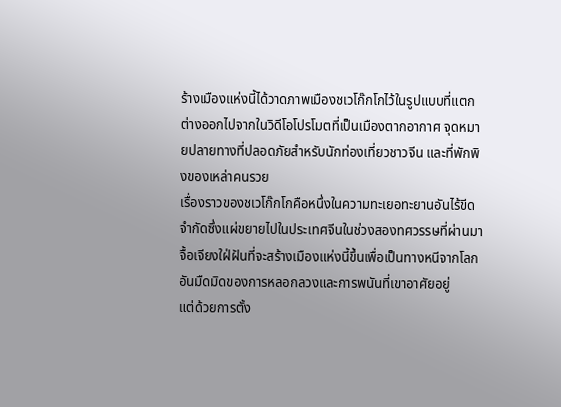ร้างเมืองแห่งนี้ได้วาดภาพเมืองชเวโก๊กโกไว้ในรูปแบบที่แตกต่างออกไปจากในวิดีโอโปรโมตที่เป็นเมืองตากอากาศ จุดหมายปลายทางที่ปลอดภัยสำหรับนักท่องเที่ยวชาวจีน และที่พักพิงของเหล่าคนรวย
เรื่องราวของชเวโก๊กโกคือหนึ่งในความทะเยอทะยานอันไร้ขีดจำกัดซึ่งแผ่ขยายไปในประเทศจีนในช่วงสองทศวรรษที่ผ่านมา จื้อเจียงใฝ่ฝันที่จะสร้างเมืองแห่งนี้ขึ้นเพื่อเป็นทางหนีจากโลกอันมืดมิดของการหลอกลวงและการพนันที่เขาอาศัยอยู่
แต่ด้วยการตั้ง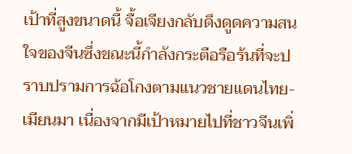เป้าที่สูงขนาดนี้ จื้อเจียงกลับดึงดูดความสนใจของจีนซึ่งขณะนี้กำลังกระตือรือร้นที่จะปราบปรามการฉ้อโกงตามแนวชายแดนไทย-เมียนมา เนื่องจากมีเป้าหมายไปที่ชาวจีนเพิ่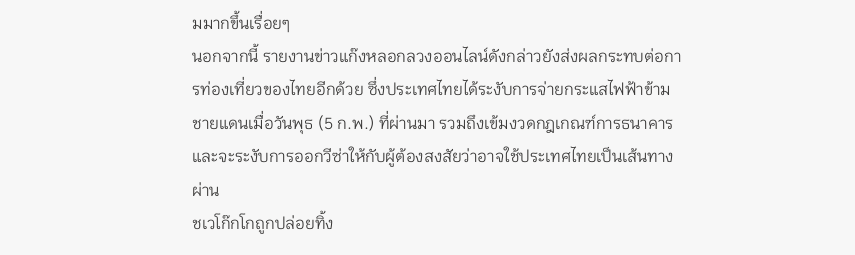มมากขึ้นเรื่อยๆ
นอกจากนี้ รายงานข่าวแก๊งหลอกลวงออนไลน์ดังกล่าวยังส่งผลกระทบต่อการท่องเที่ยวของไทยอีกด้วย ซึ่งประเทศไทยได้ระงับการจ่ายกระแสไฟฟ้าข้ามชายแดนเมื่อวันพุธ (5 ก.พ.) ที่ผ่านมา รวมถึงเข้มงวดกฎเกณฑ์การธนาคาร และจะระงับการออกวีซ่าให้กับผู้ต้องสงสัยว่าอาจใช้ประเทศไทยเป็นเส้นทางผ่าน
ชเวโก๊กโกถูกปล่อยทิ้ง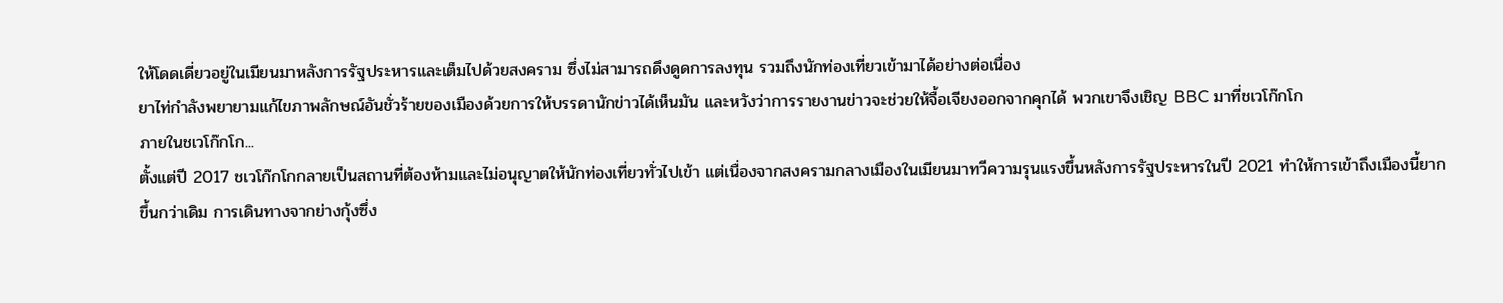ให้โดดเดี่ยวอยู่ในเมียนมาหลังการรัฐประหารและเต็มไปด้วยสงคราม ซึ่งไม่สามารถดึงดูดการลงทุน รวมถึงนักท่องเที่ยวเข้ามาได้อย่างต่อเนื่อง
ยาไท่กำลังพยายามแก้ไขภาพลักษณ์อันชั่วร้ายของเมืองด้วยการให้บรรดานักข่าวได้เห็นมัน และหวังว่าการรายงานข่าวจะช่วยให้จื้อเจียงออกจากคุกได้ พวกเขาจึงเชิญ BBC มาที่ชเวโก๊กโก
ภายในชเวโก๊กโก...
ตั้งแต่ปี 2017 ชเวโก๊กโกกลายเป็นสถานที่ต้องห้ามและไม่อนุญาตให้นักท่องเที่ยวทั่วไปเข้า แต่เนื่องจากสงครามกลางเมืองในเมียนมาทวีความรุนแรงขึ้นหลังการรัฐประหารในปี 2021 ทำให้การเข้าถึงเมืองนี้ยากขึ้นกว่าเดิม การเดินทางจากย่างกุ้งซึ่ง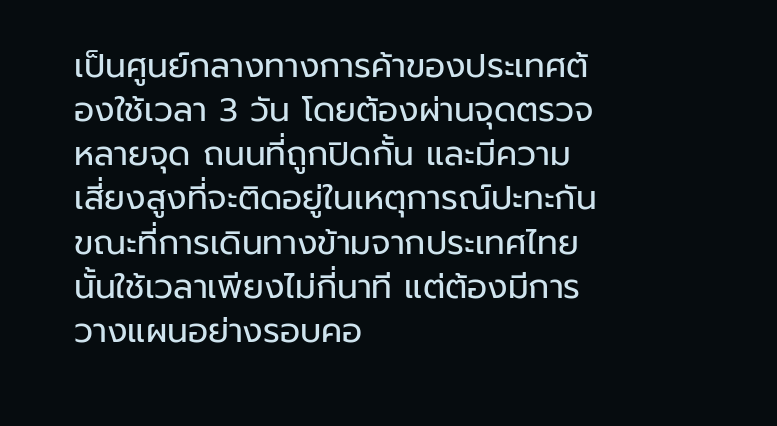เป็นศูนย์กลางทางการค้าของประเทศต้องใช้เวลา 3 วัน โดยต้องผ่านจุดตรวจหลายจุด ถนนที่ถูกปิดกั้น และมีความเสี่ยงสูงที่จะติดอยู่ในเหตุการณ์ปะทะกัน ขณะที่การเดินทางข้ามจากประเทศไทยนั้นใช้เวลาเพียงไม่กี่นาที แต่ต้องมีการวางแผนอย่างรอบคอ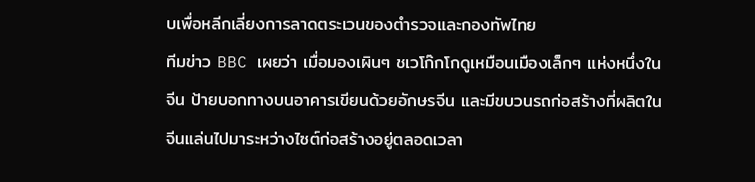บเพื่อหลีกเลี่ยงการลาดตระเวนของตำรวจและกองทัพไทย
ทีมข่าว BBC เผยว่า เมื่อมองเผินๆ ชเวโก๊กโกดูเหมือนเมืองเล็กๆ แห่งหนึ่งในจีน ป้ายบอกทางบนอาคารเขียนด้วยอักษรจีน และมีขบวนรถก่อสร้างที่ผลิตในจีนแล่นไปมาระหว่างไซต์ก่อสร้างอยู่ตลอดเวลา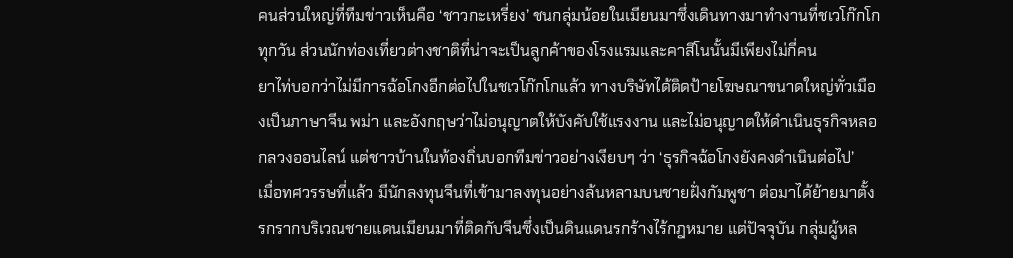คนส่วนใหญ่ที่ทีมข่าวเห็นคือ ‘ชาวกะเหรี่ยง’ ชนกลุ่มน้อยในเมียนมาซึ่งเดินทางมาทำงานที่ชเวโก๊กโกทุกวัน ส่วนนักท่องเที่ยวต่างชาติที่น่าจะเป็นลูกค้าของโรงแรมและคาสิโนนั้นมีเพียงไม่กี่คน
ยาไท่บอกว่าไม่มีการฉ้อโกงอีกต่อไปในชเวโก๊กโกแล้ว ทางบริษัทได้ติดป้ายโฆษณาขนาดใหญ่ทั่วเมืองเป็นภาษาจีน พม่า และอังกฤษว่าไม่อนุญาตให้บังคับใช้แรงงาน และไม่อนุญาตให้ดำเนินธุรกิจหลอกลวงออนไลน์ แต่ชาวบ้านในท้องถิ่นบอกทีมข่าวอย่างเงียบๆ ว่า ‘ธุรกิจฉ้อโกงยังคงดำเนินต่อไป’
เมื่อทศวรรษที่แล้ว มีนักลงทุนจีนที่เข้ามาลงทุนอย่างล้นหลามบนชายฝั่งกัมพูชา ต่อมาได้ย้ายมาตั้งรกรากบริเวณชายแดนเมียนมาที่ติดกับจีนซึ่งเป็นดินแดนรกร้างไร้กฎหมาย แต่ปัจจุบัน กลุ่มผู้หล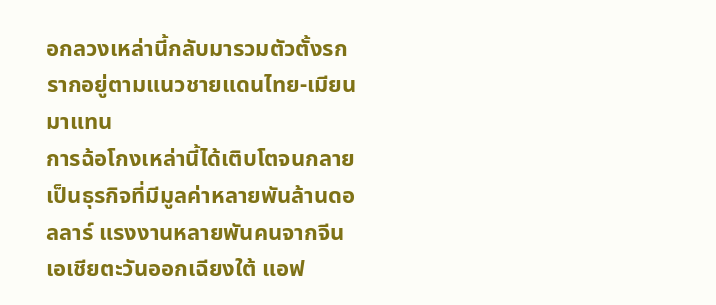อกลวงเหล่านี้กลับมารวมตัวตั้งรกรากอยู่ตามแนวชายแดนไทย-เมียนมาแทน
การฉ้อโกงเหล่านี้ได้เติบโตจนกลายเป็นธุรกิจที่มีมูลค่าหลายพันล้านดอลลาร์ แรงงานหลายพันคนจากจีน เอเชียตะวันออกเฉียงใต้ แอฟ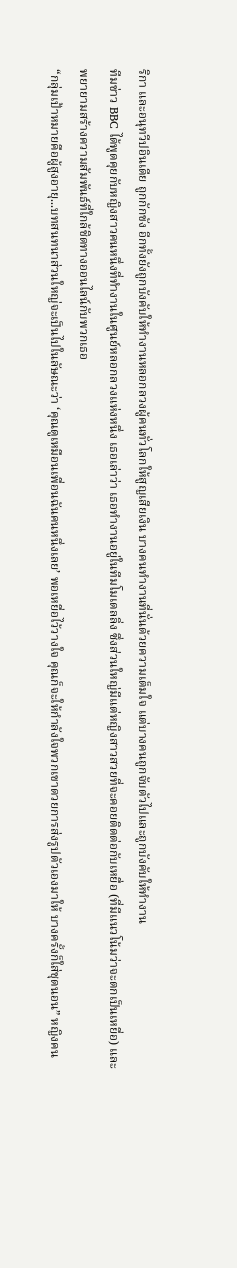ริกา และอนุทวีปอินเดีย ถูกกักขัง อีกทั้งยังถูกบังคับให้ทำงานหลอกลวงผู้คนทั่วโลกให้สูญเสียเงิน บางคนทำงานที่นั่นด้วยความเต็มใจ แต่บางคนถูกจับตัวไปและถูกบังคับให้ทำงาน
ทีมข่าว BBC ได้พูดคุยกับหญิงสาวคนหนึ่งที่ทำงานในศูนย์หลอกลวงแห่งหนึ่ง เธอเล่าว่า เธอทำงานอยู่ในทีมโมเดลลิ่ง ซึ่งส่วนใหญ่มีแต่หญิงสาวสวยที่จะคอยติดต่อกับเหยื่อ (ที่มีแนวโน้มว่าจะตกเป็นเหยื่อ) และพยายามสร้างความสัมพันธ์ที่ใกล้ชิดทางออนไลน์กับพวกเธอ
“กลุ่มเป้าหมายคือผู้สูงอายุ...บทสนทนาส่วนใหญ่จะเป็นไปในลัษณะว่า ‘คุณดูเหมือนเพื่อนฉันคนหนึ่งเลย’ พอเหยื่อไว้วางใจ คุณก็จะให้กำลังใจพวกเขาดวยการส่งรูปตัวเองมาให้ บางครั้งก็ใส่ชุดนอน” หญิงคน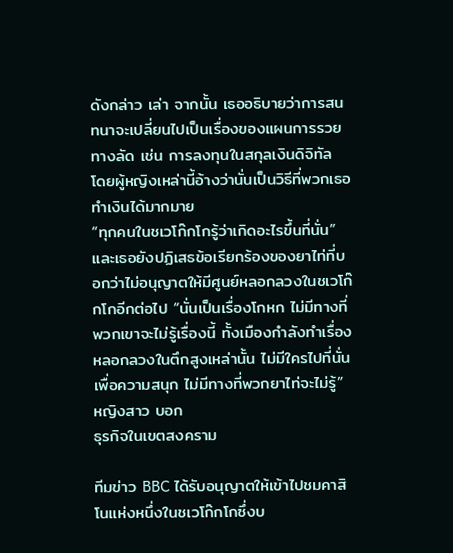ดังกล่าว เล่า จากนั้น เธออธิบายว่าการสนทนาจะเปลี่ยนไปเป็นเรื่องของแผนการรวยทางลัด เช่น การลงทุนในสกุลเงินดิจิทัล โดยผู้หญิงเหล่านี้อ้างว่านั่นเป็นวิธีที่พวกเธอทำเงินได้มากมาย
“ทุกคนในชเวโก๊กโกรู้ว่าเกิดอะไรขึ้นที่นั่น” และเธอยังปฏิเสธข้อเรียกร้องของยาไท่ที่บอกว่าไม่อนุญาตให้มีศูนย์หลอกลวงในชเวโก๊กโกอีกต่อไป “นั่นเป็นเรื่องโกหก ไม่มีทางที่พวกเขาจะไม่รู้เรื่องนี้ ทั้งเมืองกำลังทำเรื่องหลอกลวงในตึกสูงเหล่านั้น ไม่มีใครไปที่นั่นเพื่อความสนุก ไม่มีทางที่พวกยาไท่จะไม่รู้” หญิงสาว บอก
ธุรกิจในเขตสงคราม

ทีมข่าว BBC ได้รับอนุญาตให้เข้าไปชมคาสิโนแห่งหนึ่งในชเวโก๊กโกซึ่งบ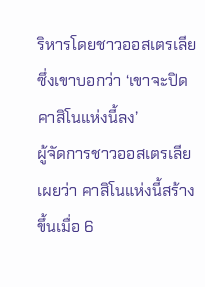ริหารโดยชาวออสเตรเลีย ซึ่งเขาบอกว่า ‘เขาจะปิดคาสิโนแห่งนี้ลง’
ผู้จัดการชาวออสเตรเลียเผยว่า คาสิโนแห่งนี้สร้างขึ้นเมื่อ 6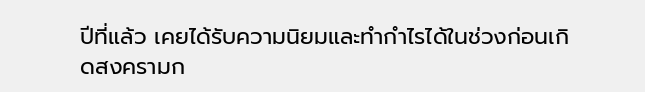ปีที่แล้ว เคยได้รับความนิยมและทำกำไรได้ในช่วงก่อนเกิดสงครามก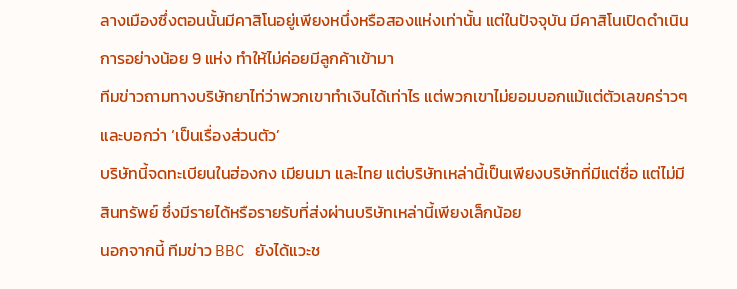ลางเมืองซึ่งตอนนั้นมีคาสิโนอยู่เพียงหนึ่งหรือสองแห่งเท่านั้น แต่ในปัจจุบัน มีคาสิโนเปิดดำเนินการอย่างน้อย 9 แห่ง ทำให้ไม่ค่อยมีลูกค้าเข้ามา
ทีมข่าวถามทางบริษัทยาไท่ว่าพวกเขาทำเงินได้เท่าไร แต่พวกเขาไม่ยอมบอกแม้แต่ตัวเลขคร่าวๆ และบอกว่า ‘เป็นเรื่องส่วนตัว’
บริษัทนี้จดทะเบียนในฮ่องกง เมียนมา และไทย แต่บริษัทเหล่านี้เป็นเพียงบริษัทที่มีแต่ชื่อ แต่ไม่มีสินทรัพย์ ซึ่งมีรายได้หรือรายรับที่ส่งผ่านบริษัทเหล่านี้เพียงเล็กน้อย
นอกจากนี้ ทีมข่าว BBC ยังได้แวะช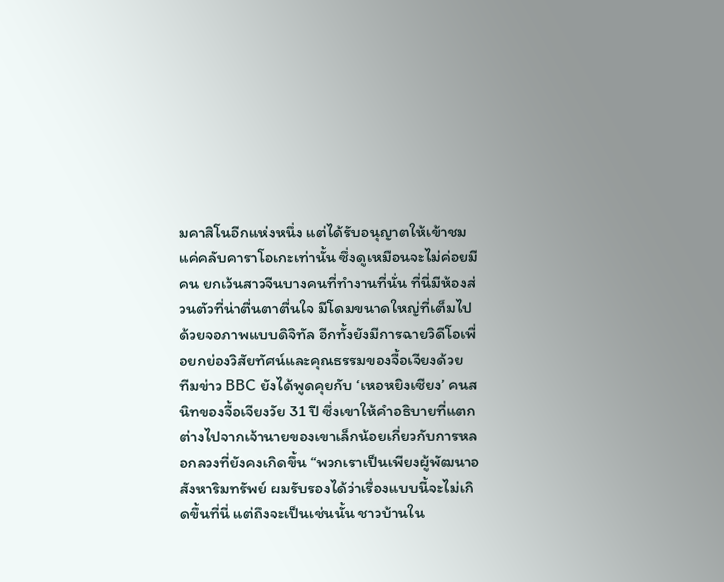มคาสิโนอีกแห่งหนึ่ง แต่ได้รับอนุญาตให้เข้าชมแค่คลับคาราโอเกะเท่านั้น ซึ่งดูเหมือนจะไม่ค่อยมีคน ยกเว้นสาวจีนบางคนที่ทำงานที่นั่น ที่นี่มีห้องส่วนตัวที่น่าตื่นตาตื่นใจ มีโดมขนาดใหญ่ที่เต็มไปด้วยจอภาพแบบดิจิทัล อีกทั้งยังมีการฉายวิดีโอเพื่อยกย่องวิสัยทัศน์และคุณธรรมของจื้อเจียงด้วย
ทีมข่าว BBC ยังได้พูดคุยกับ ‘เหอหยิงเซียง’ คนสนิทของจื้อเจียงวัย 31 ปี ซึ่งเขาให้คำอธิบายที่แตกต่างไปจากเจ้านายของเขาเล็กน้อยเกี่ยวกับการหลอกลวงที่ยังคงเกิดขึ้น “พวกเราเป็นเพียงผู้พัฒนาอสังหาริมทรัพย์ ผมรับรองได้ว่าเรื่องแบบนี้จะไม่เกิดขึ้นที่นี่ แต่ถึงจะเป็นเช่นนั้น ชาวบ้านใน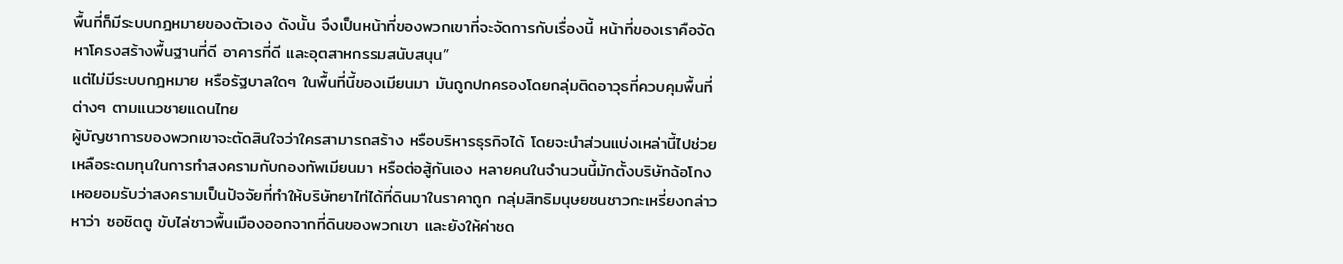พื้นที่ก็มีระบบกฎหมายของตัวเอง ดังนั้น จึงเป็นหน้าที่ของพวกเขาที่จะจัดการกับเรื่องนี้ หน้าที่ของเราคือจัดหาโครงสร้างพื้นฐานที่ดี อาคารที่ดี และอุตสาหกรรมสนับสนุน”
แต่ไม่มีระบบกฎหมาย หรือรัฐบาลใดๆ ในพื้นที่นี้ของเมียนมา มันถูกปกครองโดยกลุ่มติดอาวุธที่ควบคุมพื้นที่ต่างๆ ตามแนวชายแดนไทย
ผู้บัญชาการของพวกเขาจะตัดสินใจว่าใครสามารถสร้าง หรือบริหารธุรกิจได้ โดยจะนำส่วนแบ่งเหล่านี้ไปช่วยเหลือระดมทุนในการทำสงครามกับกองทัพเมียนมา หรือต่อสู้กันเอง หลายคนในจำนวนนี้มักตั้งบริษัทฉ้อโกง
เหอยอมรับว่าสงครามเป็นปัจจัยที่ทำให้บริษัทยาไท่ได้ที่ดินมาในราคาถูก กลุ่มสิทธิมนุษยชนชาวกะเหรี่ยงกล่าวหาว่า ซอชิตตู ขับไล่ชาวพื้นเมืองออกจากที่ดินของพวกเขา และยังให้ค่าชด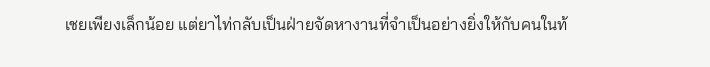เชยเพียงเล็กน้อย แต่ยาไท่กลับเป็นฝ่ายจัดหางานที่จำเป็นอย่างยิ่งให้กับคนในท้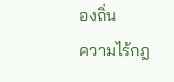องถิ่น
ความไร้กฎ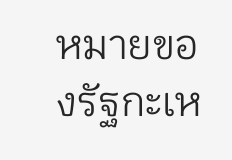หมายของรัฐกะเห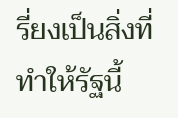รี่ยงเป็นสิ่งที่ทำให้รัฐนี้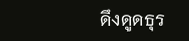ดึงดูดธุร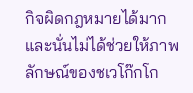กิจผิดกฎหมายได้มาก และนั่นไม่ได้ช่วยให้ภาพลักษณ์ของชเวโก๊กโก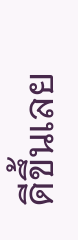ดีขึ้นเลย